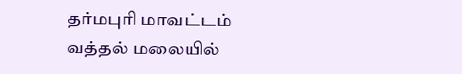தர்மபுரி மாவட்டம் வத்தல் மலையில்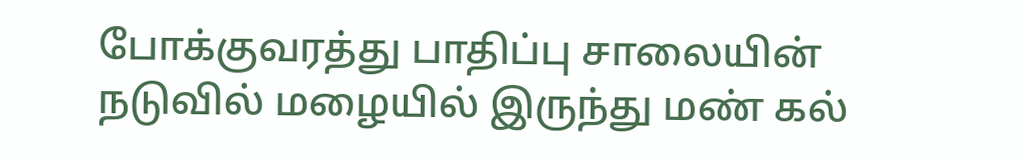போக்குவரத்து பாதிப்பு சாலையின் நடுவில் மழையில் இருந்து மண் கல்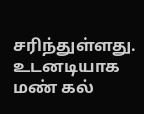சரிந்துள்ளது. உடனடியாக மண் கல்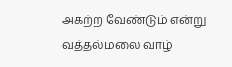அகற்ற வேண்டும் என்று வத்தல்மலை வாழ்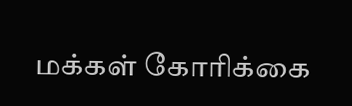மக்கள் கோரிக்கை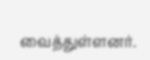வைத்துள்ளனர்.